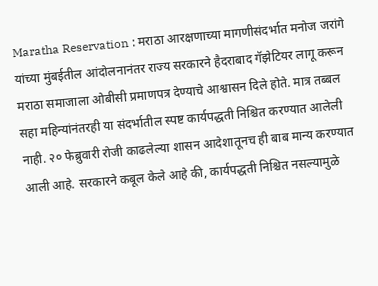Maratha Reservation : मराठा आरक्षणाच्या मागणीसंदर्भात मनोज जरांगे यांच्या मुंबईतील आंदोलनानंतर राज्य सरकारने हैदराबाद गॅझेटियर लागू करून मराठा समाजाला ओबीसी प्रमाणपत्र देण्याचे आश्वासन दिले होते. मात्र तब्बल सहा महिन्यांनंतरही या संदर्भातील स्पष्ट कार्यपद्धती निश्चित करण्यात आलेली नाही. २० फेब्रुवारी रोजी काढलेल्या शासन आदेशातूनच ही बाब मान्य करण्यात आली आहे. सरकारने कबूल केले आहे की, कार्यपद्धती निश्चित नसल्यामुळे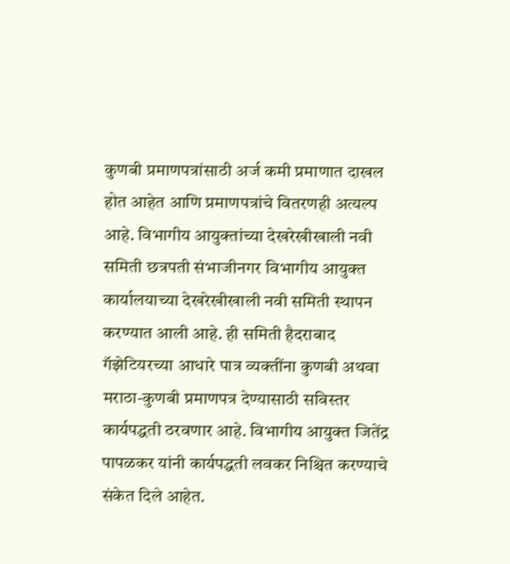कुणबी प्रमाणपत्रांसाठी अर्ज कमी प्रमाणात दाखल होत आहेत आणि प्रमाणपत्रांचे वितरणही अत्यल्प आहे. विभागीय आयुक्तांच्या देखरेखीखाली नवी समिती छत्रपती संभाजीनगर विभागीय आयुक्त कार्यालयाच्या देखरेखीखाली नवी समिती स्थापन करण्यात आली आहे. ही समिती हैदराबाद गॅझेटियरच्या आधारे पात्र व्यक्तींना कुणबी अथवा मराठा-कुणबी प्रमाणपत्र देण्यासाठी सविस्तर कार्यपद्धती ठरवणार आहे. विभागीय आयुक्त जितेंद्र पापळकर यांनी कार्यपद्धती लवकर निश्चित करण्याचे संकेत दिले आहेत.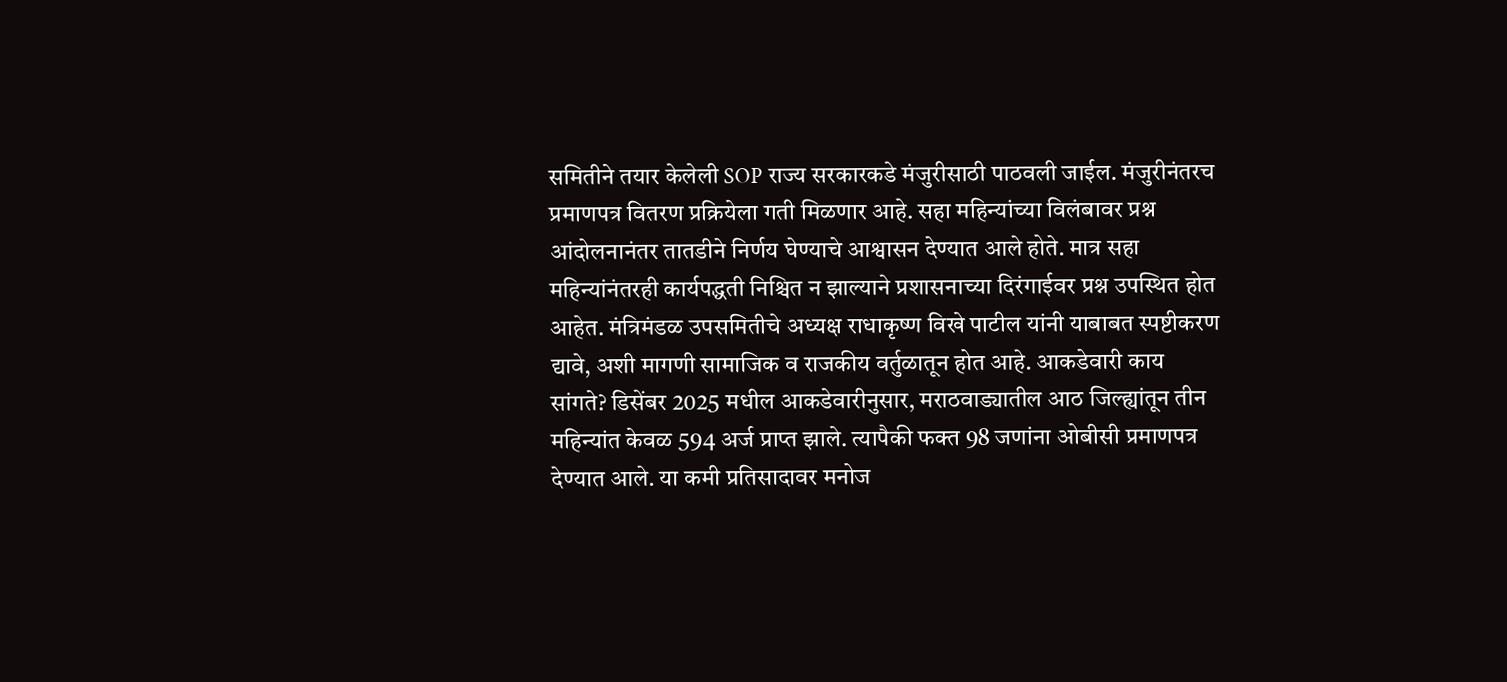समितीने तयार केलेली SOP राज्य सरकारकडे मंजुरीसाठी पाठवली जाईल. मंजुरीनंतरच प्रमाणपत्र वितरण प्रक्रियेला गती मिळणार आहे. सहा महिन्यांच्या विलंबावर प्रश्न आंदोलनानंतर तातडीने निर्णय घेण्याचे आश्वासन देण्यात आले होते. मात्र सहा महिन्यांनंतरही कार्यपद्धती निश्चित न झाल्याने प्रशासनाच्या दिरंगाईवर प्रश्न उपस्थित होत आहेत. मंत्रिमंडळ उपसमितीचे अध्यक्ष राधाकृष्ण विखे पाटील यांनी याबाबत स्पष्टीकरण द्यावे, अशी मागणी सामाजिक व राजकीय वर्तुळातून होत आहे. आकडेवारी काय सांगते? डिसेंबर 2025 मधील आकडेवारीनुसार, मराठवाड्यातील आठ जिल्ह्यांतून तीन महिन्यांत केवळ 594 अर्ज प्राप्त झाले. त्यापैकी फक्त 98 जणांना ओबीसी प्रमाणपत्र देण्यात आले. या कमी प्रतिसादावर मनोज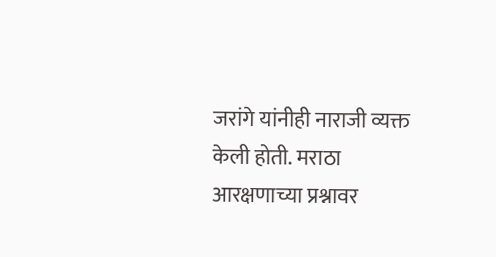जरांगे यांनीही नाराजी व्यक्त केली होती. मराठा आरक्षणाच्या प्रश्नावर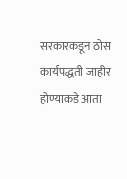सरकारकडून ठोस कार्यपद्धती जाहीर होण्याकडे आता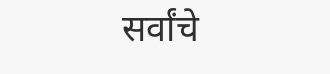सर्वांचे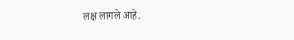लक्ष लागले आहे.